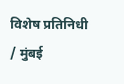विशेष प्रतिनिधी / मुंबई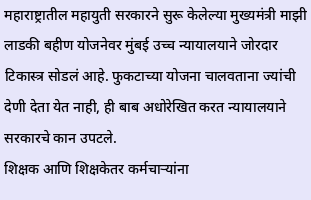महाराष्ट्रातील महायुती सरकारने सुरू केलेल्या मुख्यमंत्री माझी लाडकी बहीण योजनेवर मुंबई उच्च न्यायालयाने जोरदार टिकास्त्र सोडलं आहे. फुकटाच्या योजना चालवताना ज्यांची देणी देता येत नाही, ही बाब अधोरेखित करत न्यायालयाने सरकारचे कान उपटले.
शिक्षक आणि शिक्षकेतर कर्मचाऱ्यांना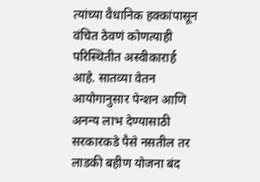त्यांच्या वैधानिक हक्कांपासून वंचित ठेवणं कोणत्याही परिस्थितीत अस्वीकारार्ह आहे. सातव्या वेतन आयोगानुसार पेन्शन आणि अनन्य लाभ देण्यासाठी सरकारकडे पैसे नसतील तर लाडकी बहीण योजना बंद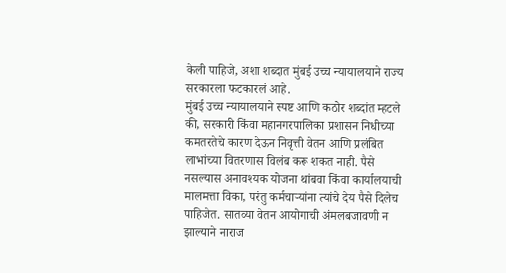केली पाहिजे, अशा शब्दात मुंबई उच्च न्यायालयाने राज्य सरकारला फटकारलं आहे.
मुंबई उच्च न्यायालयाने स्पष्ट आणि कठोर शब्दांत म्हटले की, सरकारी किंवा महानगरपालिका प्रशासन निधीच्या कमतरतेचे कारण देऊन निवृत्ती वेतन आणि प्रलंबित लाभांच्या वितरणास विलंब करू शकत नाही. पैसे नसल्यास अनावश्यक योजना थांबवा किंवा कार्यालयाची मालमत्ता विका, परंतु कर्मचाऱ्यांना त्यांचे देय पैसे दिलेच पाहिजेत. सातव्या वेतन आयोगाची अंमलबजावणी न झाल्याने नाराज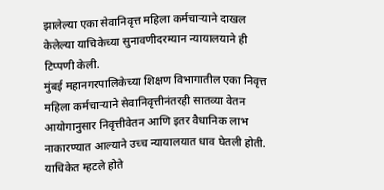झालेल्या एका सेवानिवृत्त महिला कर्मचाऱ्याने दाखल केलेल्या याचिकेच्या सुनावणीदरम्यान न्यायालयाने ही टिप्पणी केली.
मुंबई महानगरपालिकेच्या शिक्षण विभागातील एका निवृत्त महिला कर्मचाऱ्याने सेवानिवृत्तीनंतरही सातव्या वेतन आयोगानुसार निवृत्तीवेतन आणि इतर वैधानिक लाभ नाकारण्यात आल्याने उच्च न्यायालयात धाव घेतली होती. याचिकेत म्हटले होते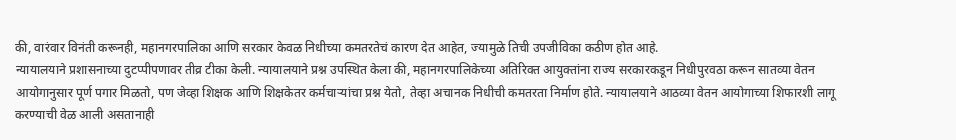की, वारंवार विनंती करूनही, महानगरपालिका आणि सरकार केवळ निधीच्या कमतरतेचं कारण देत आहेत, ज्यामुळे तिची उपजीविका कठीण होत आहे.
न्यायालयाने प्रशासनाच्या दुटप्पीपणावर तीव्र टीका केली. न्यायालयाने प्रश्न उपस्थित केला की, महानगरपालिकेच्या अतिरिक्त आयुक्तांना राज्य सरकारकडून निधीपुरवठा करून सातव्या वेतन आयोगानुसार पूर्ण पगार मिळतो, पण जेव्हा शिक्षक आणि शिक्षकेतर कर्मचाऱ्यांचा प्रश्न येतो, तेव्हा अचानक निधीची कमतरता निर्माण होते. न्यायालयाने आठव्या वेतन आयोगाच्या शिफारशी लागू करण्याची वेळ आली असतानाही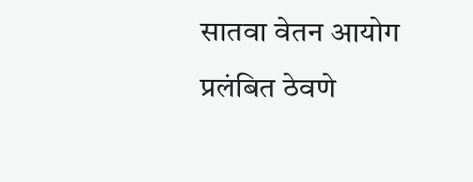सातवा वेतन आयोग प्रलंबित ठेवणे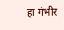हा गंभीर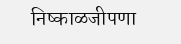निष्काळजीपणा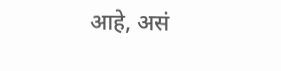आहे, असं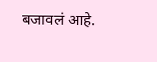बजावलं आहे.